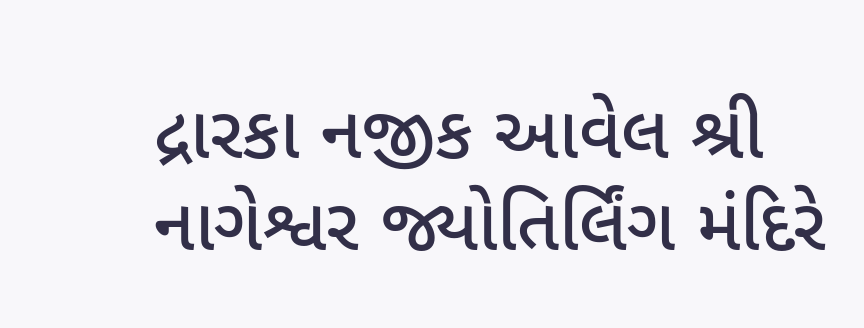દ્રારકા નજીક આવેલ શ્રી નાગેશ્વર જ્યોતિર્લિંગ મંદિરે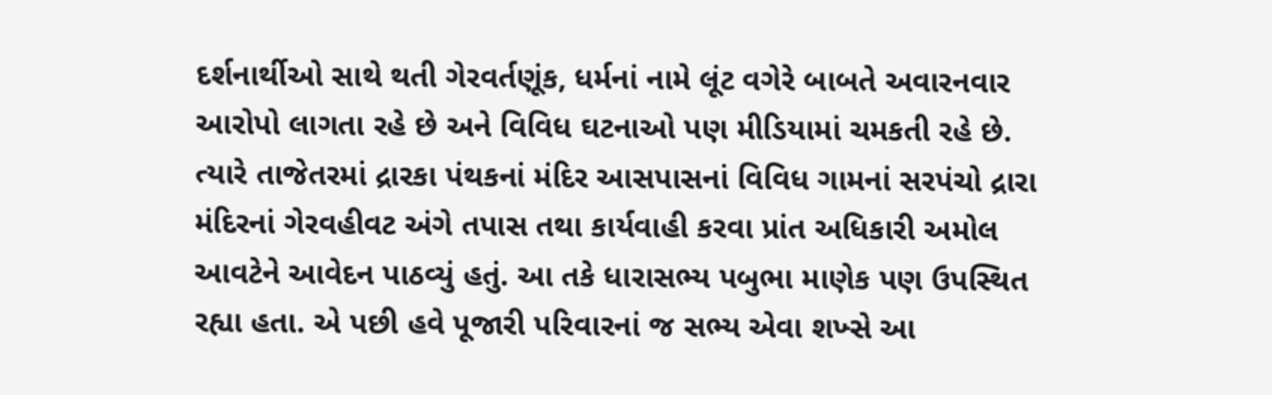દર્શનાર્થીઓ સાથે થતી ગેરવર્તણૂંક, ધર્મનાં નામે લૂંટ વગેરે બાબતે અવારનવાર આરોપો લાગતા રહે છે અને વિવિધ ઘટનાઓ પણ મીડિયામાં ચમકતી રહે છે. ત્યારે તાજેતરમાં દ્રારકા પંથકનાં મંદિર આસપાસનાં વિવિધ ગામનાં સરપંચો દ્રારા મંદિરનાં ગેરવહીવટ અંગે તપાસ તથા કાર્યવાહી કરવા પ્રાંત અધિકારી અમોલ આવટેને આવેદન પાઠવ્યું હતું. આ તકે ધારાસભ્ય પબુભા માણેક પણ ઉપસ્થિત રહ્યા હતા. એ પછી હવે પૂજારી પરિવારનાં જ સભ્ય એવા શખ્સે આ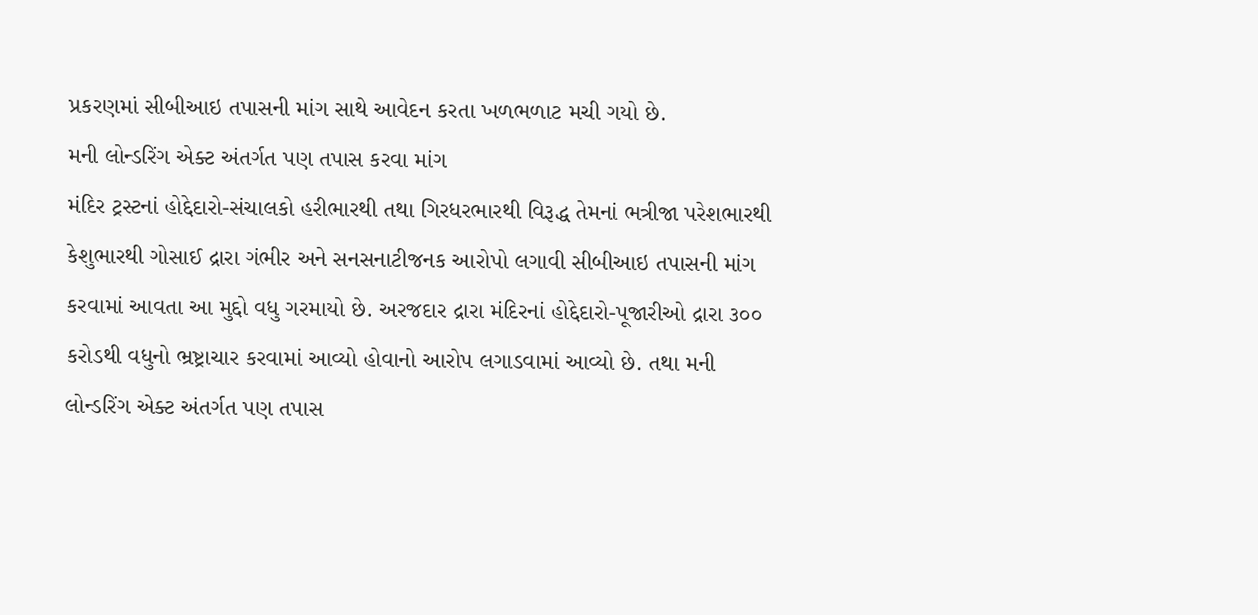પ્રકરણમાં સીબીઆઇ તપાસની માંગ સાથે આવેદન કરતા ખળભળાટ મચી ગયો છે.
મની લોન્ડરિંગ એક્ટ અંતર્ગત પણ તપાસ કરવા માંગ
મંદિર ટ્રસ્ટનાં હોદ્દેદારો-સંચાલકો હરીભારથી તથા ગિરધરભારથી વિરૂદ્ધ તેમનાં ભત્રીજા પરેશભારથી કેશુભારથી ગોસાઈ દ્રારા ગંભીર અને સનસનાટીજનક આરોપો લગાવી સીબીઆઇ તપાસની માંગ કરવામાં આવતા આ મુદ્દો વધુ ગરમાયો છે. અરજદાર દ્રારા મંદિરનાં હોદ્દેદારો-પૂજારીઓ દ્રારા ૩૦૦ કરોડથી વધુનો ભ્રષ્ટ્રાચાર કરવામાં આવ્યો હોવાનો આરોપ લગાડવામાં આવ્યો છે. તથા મની લોન્ડરિંગ એક્ટ અંતર્ગત પણ તપાસ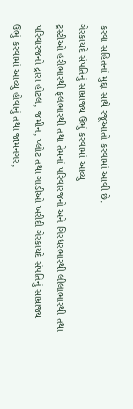કરવા સહિતનાં મુદ્દા સાથે રજૂઆતો કરવામાં આવી છે.
ગેરકાયદે સંપતિનું સામ્રાજ્ય ઉભું કરવામાં આવ્યુ
ટ્રસ્ટીઓ હરીભારથી ફલભારથી તથા તેમનાં પરિવારજનો અને ગિરધરભારથી લીલાભારથી તથા પરિવારજનો દ્રારા હોટલ, જમીન, પ્લોટ તથા ગાડીઓ ખરીદી ગેરકાયદે સંપતિનું સામ્રાજ્ય ઉભું કરવામાં આવ્યુ હોવાનું તથા જામનગર,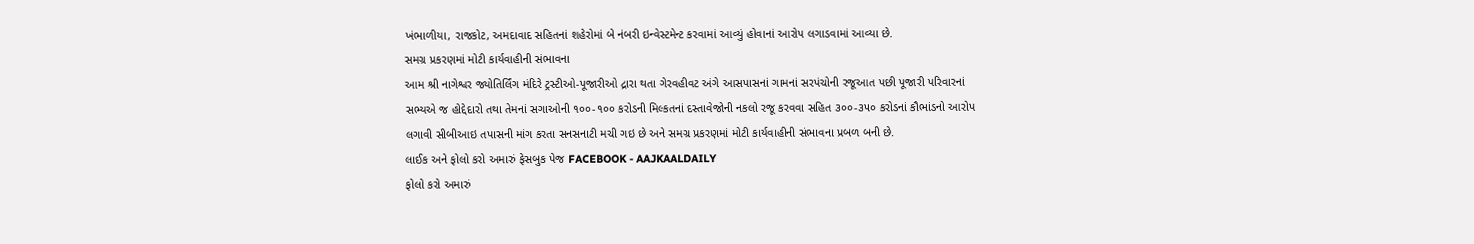ખંભાળીયા, રાજકોટ, અમદાવાદ સહિતનાં શહેરોમાં બે નંબરી ઇન્વેસ્ટમેન્ટ કરવામાં આવ્યું હોવાનાં આરોપ લગાડવામાં આવ્યા છે.
સમગ્ર પ્રકરણમાં મોટી કાર્યવાહીની સંભાવના
આમ શ્રી નાગેશ્વર જ્યોતિર્લિંગ મંદિરે ટ્રસ્ટીઓ-પૂજારીઓ દ્રારા થતા ગેરવહીવટ અંગે આસપાસનાં ગામનાં સરપંચોની રજૂઆત પછી પૂજારી પરિવારનાં સભ્યએ જ હોદ્દેદારો તથા તેમનાં સગાઓની ૧૦૦-૧૦૦ કરોડની મિલ્કતનાં દસ્તાવેજોની નકલો રજૂ કરવવા સહિત ૩૦૦-૩૫૦ કરોડનાં કૌભાંડનો આરોપ લગાવી સીબીઆઇ તપાસની માંગ કરતા સનસનાટી મચી ગઇ છે અને સમગ્ર પ્રકરણમાં મોટી કાર્યવાહીની સંભાવના પ્રબળ બની છે.
લાઈક અને ફોલો કરો અમારું ફેસબુક પેજ FACEBOOK - AAJKAALDAILY
ફોલો કરો અમારું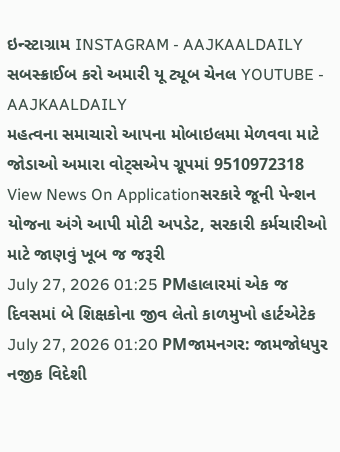ઇન્સ્ટાગ્રામ INSTAGRAM - AAJKAALDAILY
સબસ્ક્રાઈબ કરો અમારી યૂ ટ્યૂબ ચેનલ YOUTUBE - AAJKAALDAILY
મહત્વના સમાચારો આપના મોબાઇલમા મેળવવા માટે જોડાઓ અમારા વોટ્સએપ ગ્રૂપમાં 9510972318
View News On Applicationસરકારે જૂની પેન્શન યોજના અંગે આપી મોટી અપડેટ, સરકારી કર્મચારીઓ માટે જાણવું ખૂબ જ જરૂરી
July 27, 2026 01:25 PMહાલારમાં એક જ દિવસમાં બે શિક્ષકોના જીવ લેતો કાળમુખો હાર્ટએટેક
July 27, 2026 01:20 PMજામનગર: જામજોધપુર નજીક વિદેશી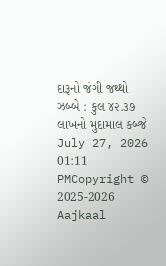દારૂનો જંગી જથ્થો ઝબ્બે : કુલ ૪૨.૩૭ લાખનો મુદામાલ કબ્જે
July 27, 2026 01:11 PMCopyright © 2025-2026 Aajkaal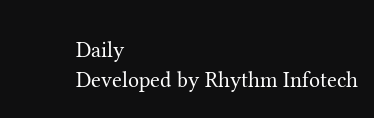Daily
Developed by Rhythm Infotech